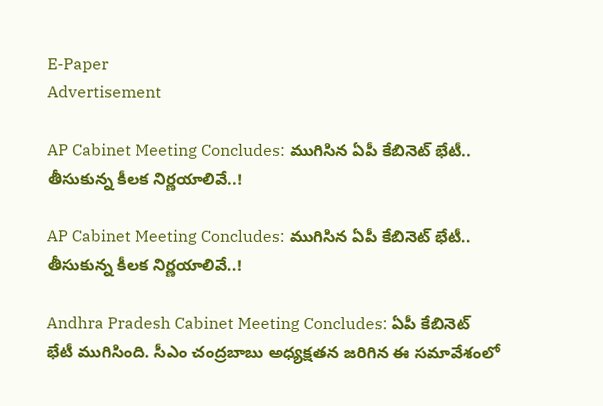E-Paper
Advertisement

AP Cabinet Meeting Concludes: ముగిసిన ఏపీ కేబినెట్ భేటీ.. తీసుకున్న కీలక నిర్ణయాలివే..!

AP Cabinet Meeting Concludes: ముగిసిన ఏపీ కేబినెట్ భేటీ.. తీసుకున్న కీలక నిర్ణయాలివే..!

Andhra Pradesh Cabinet Meeting Concludes: ఏపీ కేబినెట్ భేటీ ముగిసింది. సీఎం చంద్రబాబు అధ్యక్షతన జరిగిన ఈ సమావేశంలో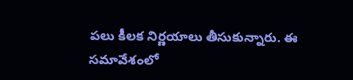పలు కీలక నిర్ణయాలు తీసుకున్నారు. ఈ సమావేశంలో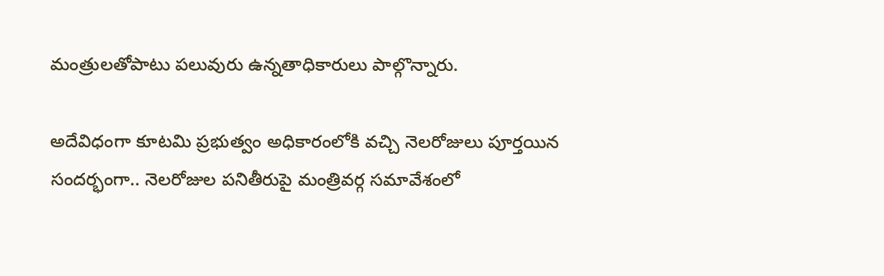మంత్రులతోపాటు పలువురు ఉన్నతాధికారులు పాల్గొన్నారు.

అదేవిధంగా కూటమి ప్రభుత్వం అధికారంలోకి వచ్చి నెలరోజులు పూర్తయిన సందర్భంగా.. నెలరోజుల పనితీరుపై మంత్రివర్గ సమావేశంలో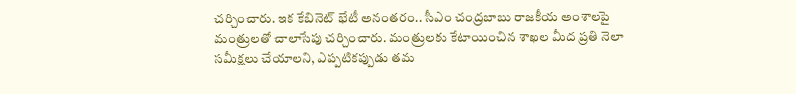చర్చించారు. ఇక కేబినెట్ భేటీ అనంతరం.. సీఎం చంద్రబాబు రాజకీయ అంశాలపై మంత్రులతో చాలాసేపు చర్చించారు. మంత్రులకు కేటాయించిన శాఖల మీద ప్రతి నెలా సమీక్షలు చేయాలని, ఎప్పటికప్పుడు తమ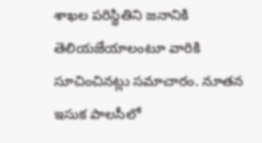శాఖల పరిస్థితిని జనానికి తెలియజేయాలంటూ వారికి సూచించినట్లు సమాచారం. నూతన ఇసుక పాలసీలో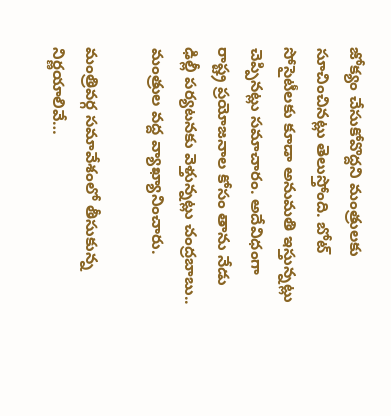జోక్యం చేసుకోవొద్దని మంత్రులకు సూచించినట్లు తెలుస్తోంది. బోట్ సోసైటీలకు కూడా అనుమతి ఇస్తున్నట్లు చెప్పినట్లు సమాచారం. అదేవిధంగా రాష్ట్ర ప్రయోజనాల కోసం తాను నేడు ఢిల్లీ పర్యటనకు వెళ్తున్నట్లు చంద్రబాబు.. మంత్రుల వద్ద వ్యాఖ్యానించారు.

మంత్రివర్గ సమావేశంలో తీసుకున్న నిర్ణయాలివే…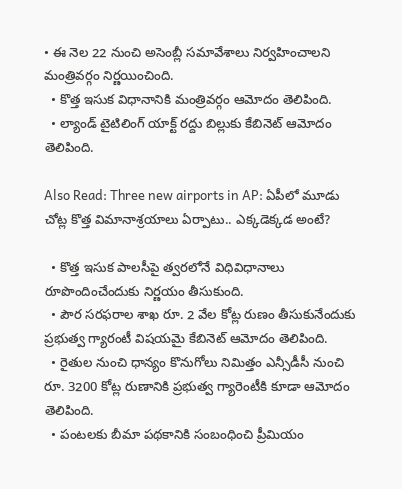• ఈ నెల 22 నుంచి అసెంబ్లీ సమావేశాలు నిర్వహించాలని మంత్రివర్గం నిర్ణయించింది.
  • కొత్త ఇసుక విధానానికి మంత్రివర్గం ఆమోదం తెలిపింది.
  • ల్యాండ్ టైటిలింగ్ యాక్ట్ రద్దు బిల్లుకు కేబినెట్ ఆమోదం తెలిపింది.

Also Read: Three new airports in AP: ఏపీలో మూడు చోట్ల కొత్త విమానాశ్రయాలు ఏర్పాటు.. ఎక్కడెక్కడ అంటే?

  • కొత్త ఇసుక పాలసీపై త్వరలోనే విధివిధానాలు రూపొందించేందుకు నిర్ణయం తీసుకుంది.
  • పౌర సరఫరాల శాఖ రూ. 2 వేల కోట్ల రుణం తీసుకునేందుకు ప్రభుత్వ గ్యారంటీ విషయమై కేబినెట్ ఆమోదం తెలిపింది.
  • రైతుల నుంచి ధాన్యం కొనుగోలు నిమిత్తం ఎన్సీడీసీ నుంచి రూ. 3200 కోట్ల రుణానికి ప్రభుత్వ గ్యారెంటీకి కూడా ఆమోదం తెలిపింది.
  • పంటలకు బీమా పథకానికి సంబంధించి ప్రీమియం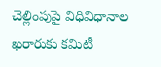చెల్లింపుపై విధివిధానాల ఖరారుకు కమిటీ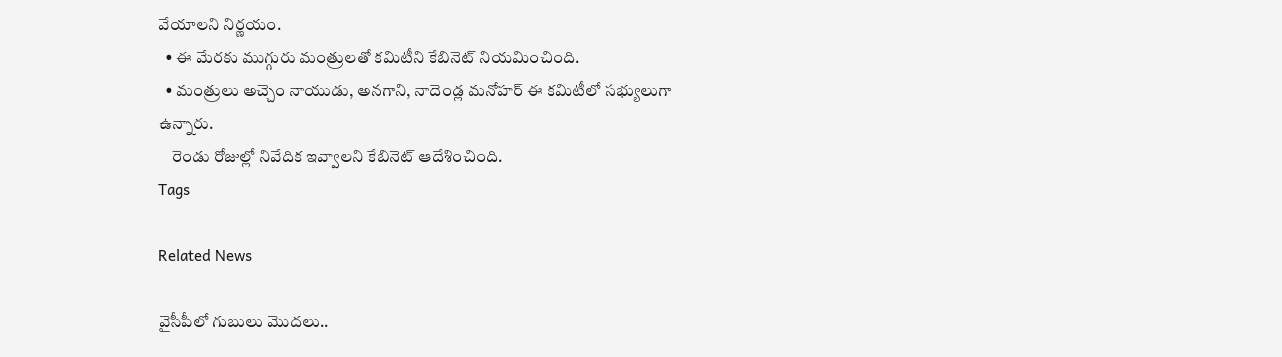వేయాలని నిర్ణయం.
  • ఈ మేరకు ముగ్గురు మంత్రులతో కమిటీని కేబినెట్ నియమించింది.
  • మంత్రులు అచ్చెం నాయుడు, అనగాని, నాదెండ్ల మనోహర్ ఈ కమిటీలో సభ్యులుగా ఉన్నారు.
    రెండు రోజుల్లో నివేదిక ఇవ్వాలని కేబినెట్ ఆదేశించింది.
Tags

Related News

వైసీపీలో గుబులు మొదలు..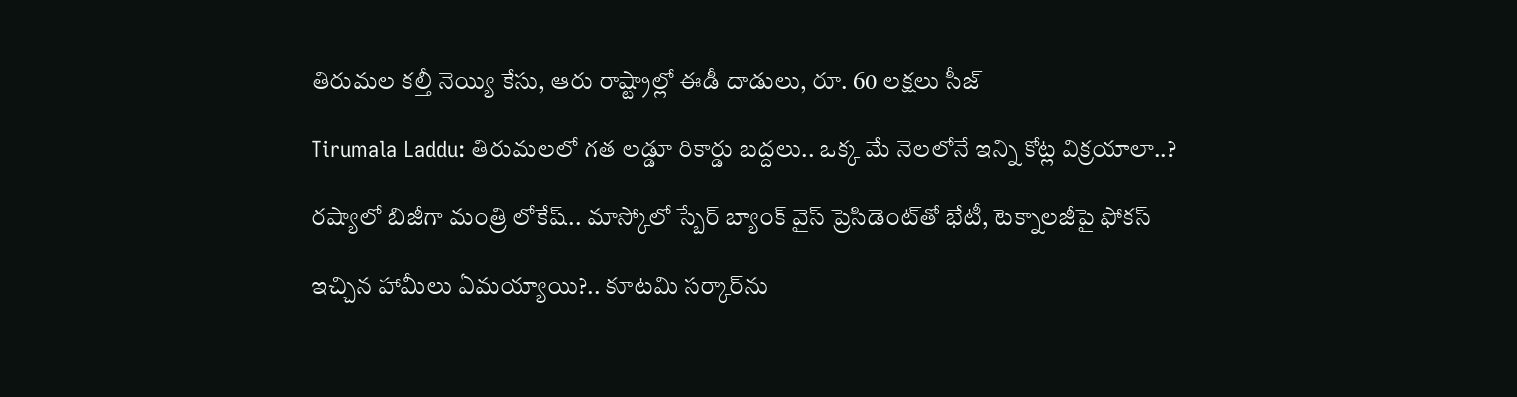తిరుమల కల్తీ నెయ్యి కేసు, ఆరు రాష్ట్రాల్లో ఈడీ దాడులు, రూ. 60 లక్షలు సీజ్

Tirumala Laddu: తిరుమలలో గత లడ్డూ రికార్డు బద్దలు.. ఒక్క మే నెలలోనే ఇన్ని కోట్ల విక్రయాలా..?

రష్యాలో బిజీగా మంత్రి లోకేష్.. మాస్కోలో స్బేర్‌ బ్యాంక్ వైస్ ప్రెసిడెంట్‌తో భేటీ, టెక్నాలజీపై ఫోకస్

ఇచ్చిన హామీలు ఏమయ్యాయి?.. కూటమి సర్కార్‌ను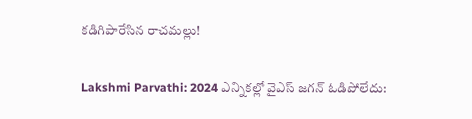కడిగిపారేసిన రాచమల్లు!

Lakshmi Parvathi: 2024 ఎన్నికల్లో వైఎస్ జగన్ ఓడిపోలేదు: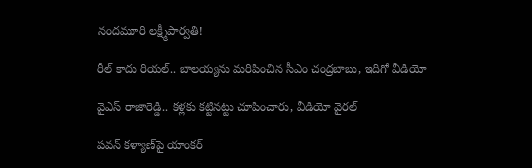నందమూరి లక్ష్మీపార్వతి!

రీల్ కాదు రియల్.. బాలయ్యను మరిపించిన సీఎం చంద్రబాబు, ఇదిగో వీడియో

వైఎస్ రాజారెడ్డి.. కళ్లకు కట్టినట్టు చూపించారు, వీడియో వైరల్

పవన్ కళ్యాణ్‌పై యాంకర్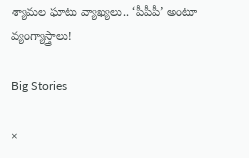శ్యామల ఘాటు వ్యాఖ్యలు.. ‘పీపీపీ’ అంటూ వ్యంగ్యాస్త్రాలు!

Big Stories

×